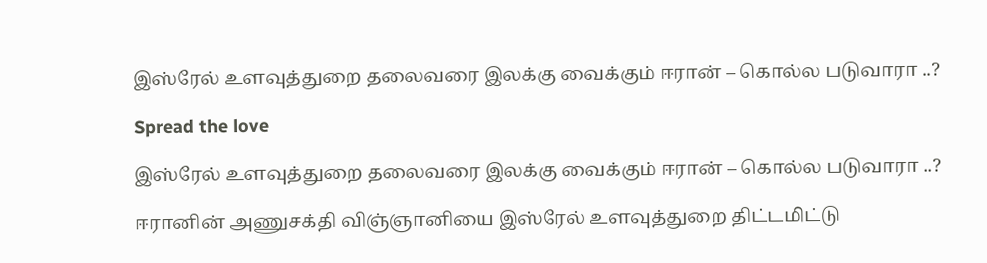இஸ்ரேல் உளவுத்துறை தலைவரை இலக்கு வைக்கும் ஈரான் – கொல்ல படுவாரா ..?

Spread the love

இஸ்ரேல் உளவுத்துறை தலைவரை இலக்கு வைக்கும் ஈரான் – கொல்ல படுவாரா ..?

ஈரானின் அணுசக்தி விஞ்ஞானியை இஸ்ரேல் உளவுத்துறை திட்டமிட்டு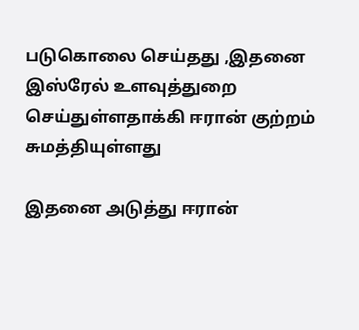படுகொலை செய்தது ,இதனை இஸ்ரேல் உளவுத்துறை செய்துள்ளதாக்கி ஈரான் குற்றம் சுமத்தியுள்ளது

இதனை அடுத்து ஈரான்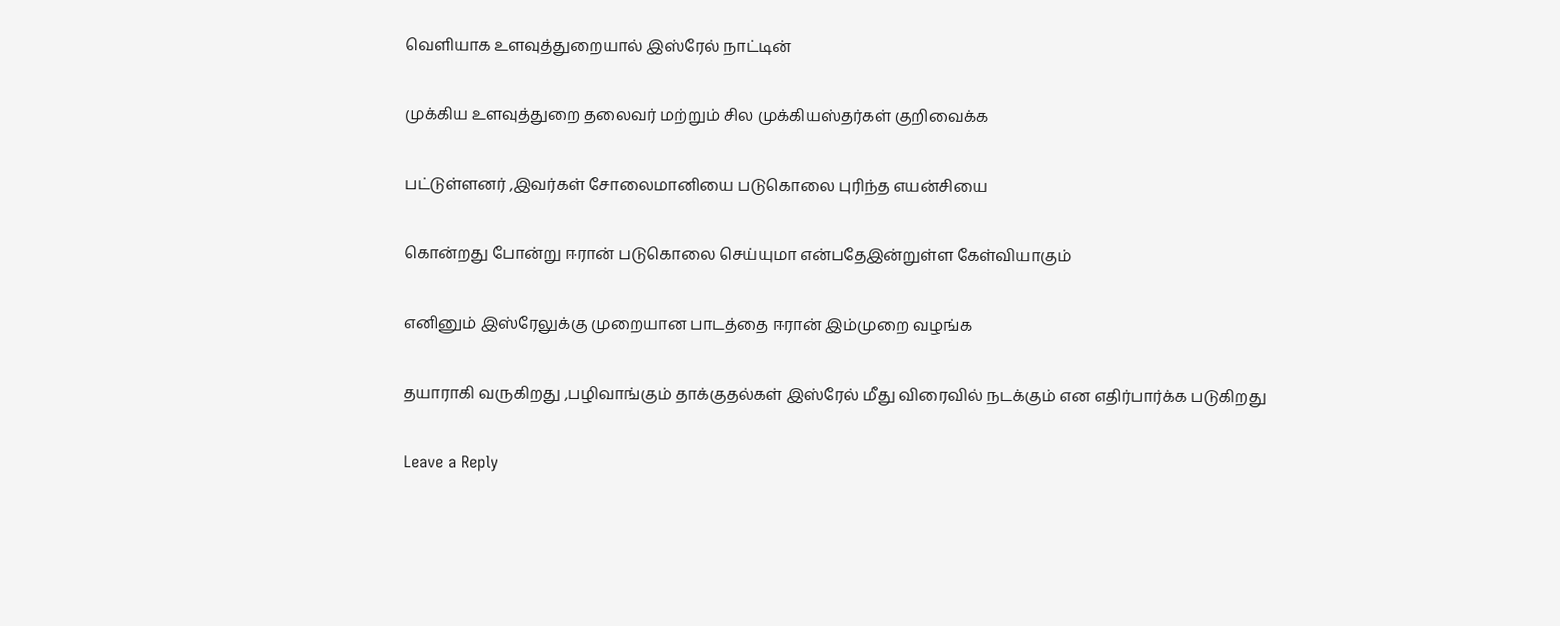வெளியாக உளவுத்துறையால் இஸ்ரேல் நாட்டின்

முக்கிய உளவுத்துறை தலைவர் மற்றும் சில முக்கியஸ்தர்கள் குறிவைக்க

பட்டுள்ளனர் ,இவர்கள் சோலைமானியை படுகொலை புரிந்த எயன்சியை

கொன்றது போன்று ஈரான் படுகொலை செய்யுமா என்பதேஇன்றுள்ள கேள்வியாகும்

எனினும் இஸ்ரேலுக்கு முறையான பாடத்தை ஈரான் இம்முறை வழங்க

தயாராகி வருகிறது ,பழிவாங்கும் தாக்குதல்கள் இஸ்ரேல் மீது விரைவில் நடக்கும் என எதிர்பார்க்க படுகிறது

Leave a Reply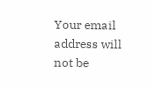Your email address will not be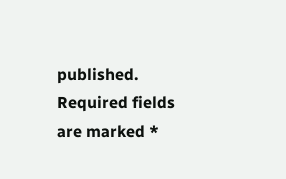published. Required fields are marked *